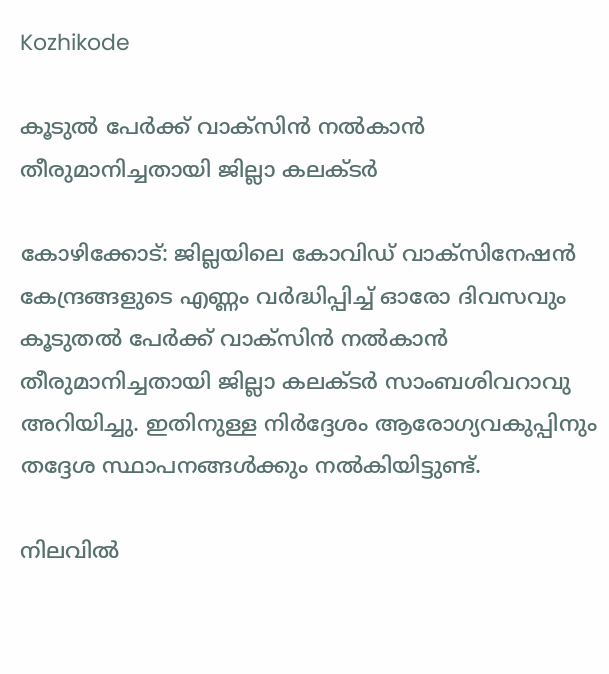Kozhikode

കൂടുല്‍ പേര്‍ക്ക് വാക്‌സിന്‍ നല്‍കാന്‍ തീരുമാനിച്ചതായി ജില്ലാ കലക്ടര്‍

കോഴിക്കോട്: ജില്ലയിലെ കോവിഡ് വാക്സിനേഷന്‍ കേന്ദ്രങ്ങളുടെ എണ്ണം വര്‍ദ്ധിപ്പിച്ച് ഓരോ ദിവസവും കൂടുതല്‍ പേര്‍ക്ക് വാക്‌സിന്‍ നല്‍കാന്‍ തീരുമാനിച്ചതായി ജില്ലാ കലക്ടര്‍ സാംബശിവറാവു അറിയിച്ചു. ഇതിനുള്ള നിര്‍ദ്ദേശം ആരോഗ്യവകുപ്പിനും തദ്ദേശ സ്ഥാപനങ്ങള്‍ക്കും നല്‍കിയിട്ടുണ്ട്.

നിലവില്‍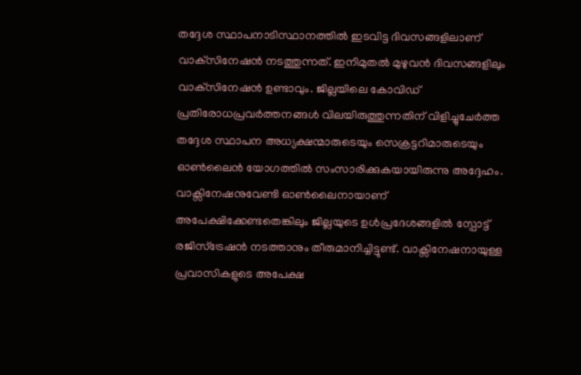തദ്ദേശ സ്ഥാപനാടിസ്ഥാനത്തില്‍ ഇടവിട്ട ദിവസങ്ങളിലാണ് വാക്‌സിനേഷന്‍ നടത്തുന്നത്. ഇനിമുതല്‍ മുഴുവന്‍ ദിവസങ്ങളിലും വാക്‌സിനേഷന്‍ ഉണ്ടാവും. ജില്ലയിലെ കോവിഡ് പ്രതിരോധപ്രവര്‍ത്തനങ്ങള്‍ വിലയിരുത്തുന്നതിന് വിളിച്ചുചേര്‍ത്ത തദ്ദേശ സ്ഥാപന അധ്യക്ഷന്മാരുടെയും സെക്രട്ടറിമാരുടെയും ഓണ്‍ലൈന്‍ യോഗത്തില്‍ സംസാരിക്കുകയായിരുന്നു അദ്ദേഹം. വാക്സിനേഷനുവേണ്ടി ഓണ്‍ലൈനായാണ് അപേക്ഷിക്കേണ്ടതെങ്കിലും ജില്ലയുടെ ഉള്‍പ്രദേശങ്ങളില്‍ സ്പോട്ട് രജിസ്ട്രേഷന്‍ നടത്താനും തീരുമാനിച്ചിട്ടുണ്ട്. വാക്സിനേഷനായുള്ള പ്രവാസികളുടെ അപേക്ഷ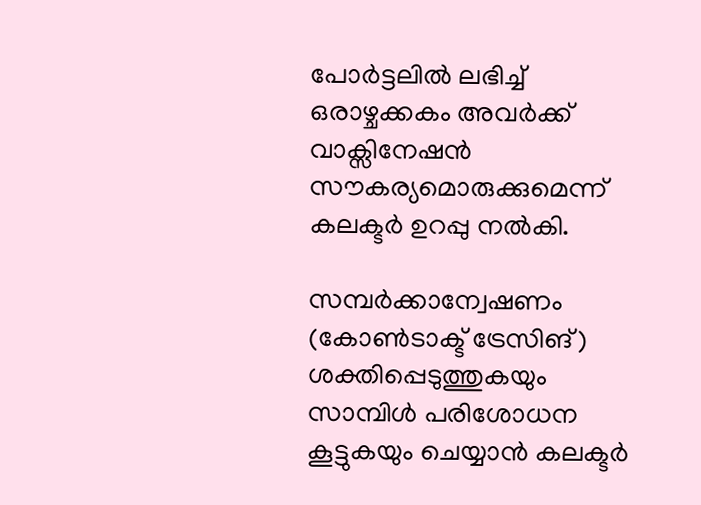പോര്‍ട്ടലില്‍ ലഭിച്ച് ഒരാഴ്ചക്കകം അവര്‍ക്ക് വാക്സിനേഷന്‍ സൗകര്യമൊരുക്കുമെന്ന് കലക്ടര്‍ ഉറപ്പു നല്‍കി.

സമ്പര്‍ക്കാന്വേഷണം (കോണ്‍ടാക്ട് ട്രേസിങ്) ശക്തിപ്പെടുത്തുകയും സാമ്പിള്‍ പരിശോധന കൂട്ടുകയും ചെയ്യാന്‍ കലക്ടര്‍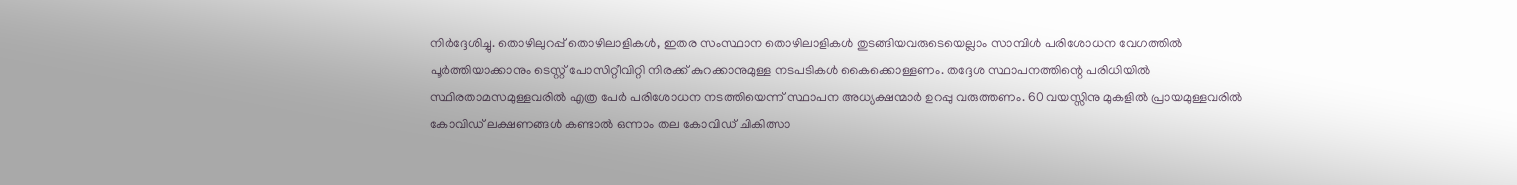നിര്‍ദ്ദേശിച്ചു. തൊഴിലുറപ്പ് തൊഴിലാളികള്‍, ഇതര സംസ്ഥാന തൊഴിലാളികള്‍ തുടങ്ങിയവരുടെയെല്ലാം സാമ്പിള്‍ പരിശോധന വേഗത്തില്‍ പൂര്‍ത്തിയാക്കാനും ടെസ്റ്റ് പോസിറ്റീവിറ്റി നിരക്ക് കുറക്കാനുമുള്ള നടപടികള്‍ കൈക്കൊള്ളണം. തദ്ദേശ സ്ഥാപനത്തിന്റെ പരിധിയില്‍ സ്ഥിരതാമസമുള്ളവരില്‍ എത്ര പേര്‍ പരിശോധന നടത്തിയെന്ന് സ്ഥാപന അധ്യക്ഷന്മാര്‍ ഉറപ്പു വരുത്തണം. 60 വയസ്സിനു മുകളില്‍ പ്രായമുള്ളവരില്‍ കോവിഡ് ലക്ഷണങ്ങള്‍ കണ്ടാല്‍ ഒന്നാം തല കോവിഡ് ചികിത്സാ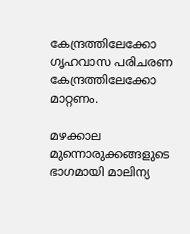കേന്ദ്രത്തിലേക്കോ ഗൃഹവാസ പരിചരണ കേന്ദ്രത്തിലേക്കോ മാറ്റണം.

മഴക്കാല മുന്നൊരുക്കങ്ങളുടെ ഭാഗമായി മാലിന്യ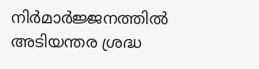നിര്‍മാര്‍ജ്ജനത്തില്‍ അടിയന്തര ശ്രദ്ധ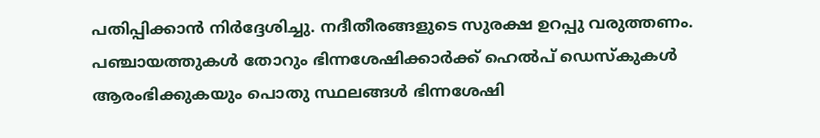പതിപ്പിക്കാന്‍ നിര്‍ദ്ദേശിച്ചു. നദീതീരങ്ങളുടെ സുരക്ഷ ഉറപ്പു വരുത്തണം. പഞ്ചായത്തുകള്‍ തോറും ഭിന്നശേഷിക്കാര്‍ക്ക് ഹെല്‍പ് ഡെസ്‌കുകള്‍ ആരംഭിക്കുകയും പൊതു സ്ഥലങ്ങള്‍ ഭിന്നശേഷി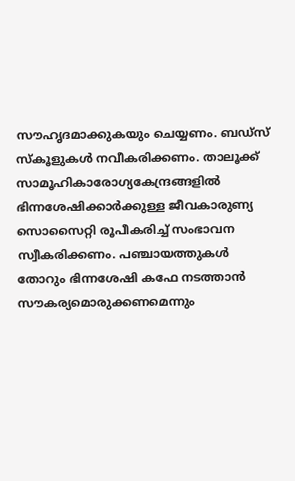സൗഹൃദമാക്കുകയും ചെയ്യണം. ബഡ്സ് സ്‌കൂളുകള്‍ നവീകരിക്കണം. താലൂക്ക് സാമൂഹികാരോഗ്യകേന്ദ്രങ്ങളില്‍ ഭിന്നശേഷിക്കാര്‍ക്കുള്ള ജീവകാരുണ്യ സൊസൈറ്റി രൂപീകരിച്ച് സംഭാവന സ്വീകരിക്കണം. പഞ്ചായത്തുകള്‍ തോറും ഭിന്നശേഷി കഫേ നടത്താന്‍ സൗകര്യമൊരുക്കണമെന്നും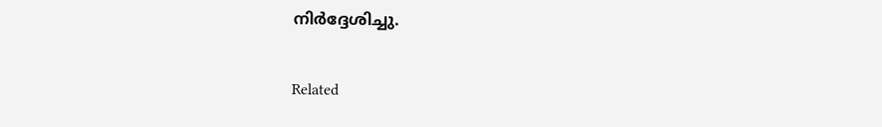നിര്‍ദ്ദേശിച്ചു.

Related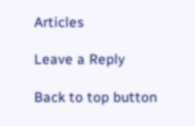Articles

Leave a Reply

Back to top button